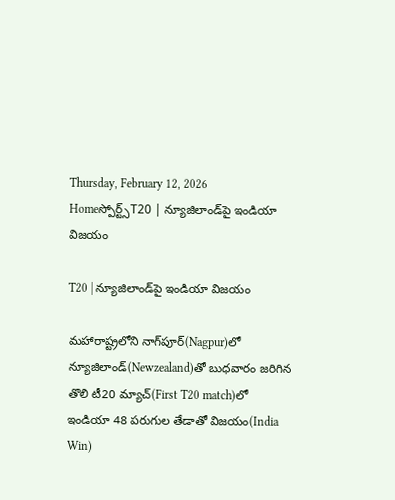Thursday, February 12, 2026
Homeస్పోర్ట్స్T20 | న్యూజిలాండ్‌పై ఇండియా విజయం

T20 | న్యూజిలాండ్‌పై ఇండియా విజయం

మహారాష్ట్రలోని నాగ్‌పూర్‌(Nagpur)లో న్యూజిలాండ్‌(Newzealand)తో బుధవారం జరిగిన తొలి టీ20 మ్యాచ్‌(First T20 match)లో ఇండియా 48 పరుగుల తేడాతో విజయం(India Win)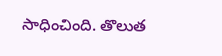సాధించింది. తొలుత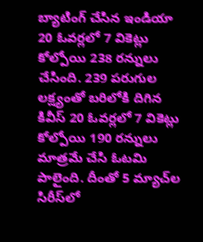బ్యాటింగ్ చేసిన ఇండియా 20 ఓవర్లలో 7 వికెట్లు కోల్పోయి 238 రన్నులు చేసింది. 239 పరుగుల లక్ష్యంతో బరిలోకి దిగిన కివీస్ 20 ఓవర్లలో 7 వికెట్లు కోల్పోయి 190 రన్నులు మాత్రమే చేసి ఓటమి పాలైంది. దీంతో 5 మ్యాచ్‌ల సిరీస్‌లో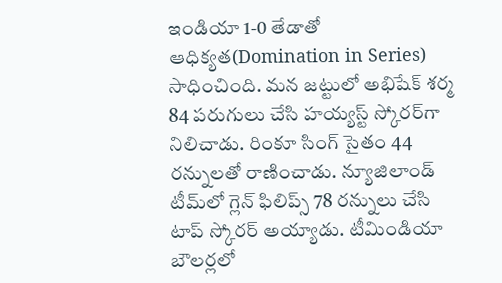ఇండియా 1-0 తేడాతో ఆధిక్యత(Domination in Series) సాధించింది. మన జట్టులో అభిషేక్ శర్మ 84 పరుగులు చేసి హయ్యస్ట్ స్కోరర్‌గా నిలిచాడు. రింకూ సింగ్ సైతం 44 రన్నులతో రాణించాడు. న్యూజిలాండ్ టీమ్‌లో గ్లెన్ ఫిలిప్స్ 78 రన్నులు చేసి టాప్ స్కోరర్‌ అయ్యాడు. టీమిండియా బౌలర్లలో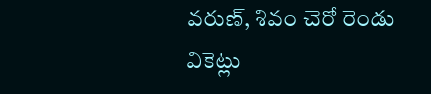వరుణ్, శివం చెరో రెండు వికెట్లు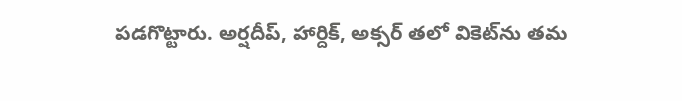పడగొట్టారు. అర్షదీప్, హార్దిక్, అక్సర్ తలో వికెట్‌ను తమ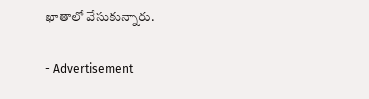ఖాతాలో వేసుకున్నారు.

- Advertisement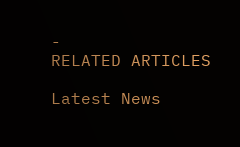-
RELATED ARTICLES

Latest News